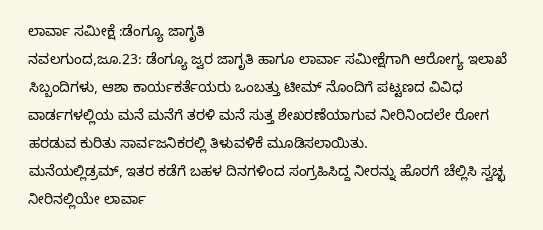ಲಾರ್ವಾ ಸಮೀಕ್ಷೆ :ಡೆಂಗ್ಯೂ ಜಾಗೃತಿ
ನವಲಗುಂದ,ಜೂ.23: ಡೆಂಗ್ಯೂ ಜ್ವರ ಜಾಗೃತಿ ಹಾಗೂ ಲಾರ್ವಾ ಸಮೀಕ್ಷೆಗಾಗಿ ಆರೋಗ್ಯ ಇಲಾಖೆ ಸಿಬ್ಬಂದಿಗಳು, ಆಶಾ ಕಾರ್ಯಕರ್ತೆಯರು ಒಂಬತ್ತು ಟೀಮ್ ನೊಂದಿಗೆ ಪಟ್ಟಣದ ವಿವಿಧ ವಾರ್ಡಗಳಲ್ಲಿಯ ಮನೆ ಮನೆಗೆ ತರಳಿ ಮನೆ ಸುತ್ತ ಶೇಖರಣೆಯಾಗುವ ನೀರಿನಿಂದಲೇ ರೋಗ ಹರಡುವ ಕುರಿತು ಸಾರ್ವಜನಿಕರಲ್ಲಿ ತಿಳುವಳಿಕೆ ಮೂಡಿಸಲಾಯಿತು.
ಮನೆಯಲ್ಲಿಡ್ರಮ್, ಇತರ ಕಡೆಗೆ ಬಹಳ ದಿನಗಳಿಂದ ಸಂಗ್ರಹಿಸಿದ್ದ ನೀರನ್ನು ಹೊರಗೆ ಚೆಲ್ಲಿಸಿ ಸ್ವಚ್ಛ ನೀರಿನಲ್ಲಿಯೇ ಲಾರ್ವಾ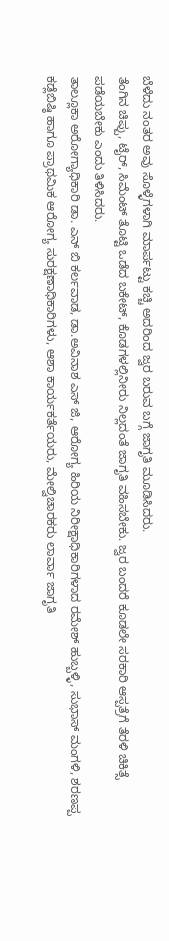ಬೆಳೆದು ನಂತರ ಅವು ಸೊಳ್ಳೆಗಳಾಗಿ ಮಾರ್ಪಟ್ಟು ಕಚ್ಚಿ ಅದರಿಂದ ಜ್ವರ ಬರುವ ಬಗ್ಗೆ ಜಾಗೃತಿ ಮೂಡಿಸಿದರು.
ತೆಂಗಿನ ಚಿಪ್ಪು, ಟೈರ್, ಸಿಮೆಂಟ್ ತೊಟ್ಟಿ ಒಡೆದ ಬಕೇಟ್, ಕೊಡಗಳಲ್ಲಿನೀರು ನಿಲ್ಲದಂತೆ ಜಾಗೃತಿ ವಹಿಸಬೇಕು. ಜ್ವರ ಬಂದರೆ ಕೂಡಲೇ ಸರಕಾರಿ ಆಸ್ಪತ್ರೆಗೆ ತೆರಳಿ ಚಿಕಿತ್ಸೆ ಪಡೆಯಬೇಕು ಎಂದು ತಿಳಿಸಿದರು.
ತಾಲ್ಲೂಕಾ ಅರೋಗ್ಯಾಧಿಕಾರಿ ಡಾ. ಎನ್ ಬಿ ಕರ್ಲವಾಡ, ಡಾ.ಅವಿನಾಶ ಎಸ್ ಜಿ, ಆರೋಗ್ಯ ಹಿರಿಯ ನಿರೀಕ್ಷಾಧಿಕಾರಿಗಳಾದ ರಮೇಶ್ ಹುಬ್ಬಳ್ಳಿ, ಸುಭಾಸ್ ಮಂಗಳಿ, ಶರಣಪ್ಪ ಕಡ್ಲೆಬಿಷ್ಠಿ ಹಾಗೂ ಪ್ರಾಥಮಿಕ ಆರೋಗ್ಯ ಸುರಕ್ಷಣಾಧಿಕಾರಿಗಳು, ಆಶಾ ಕಾರ್ಯಕರ್ತೆಯರು, ಮೇಲ್ವಿಚಾರಕರು ಲಾರ್ವಾ ಜಾಗೃತಿ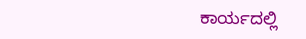ಕಾರ್ಯದಲ್ಲಿ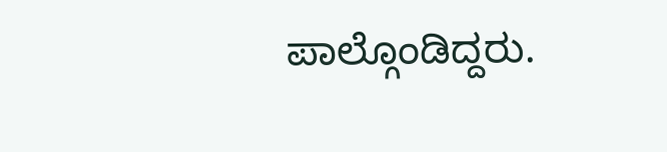ಪಾಲ್ಗೊಂಡಿದ್ದರು.